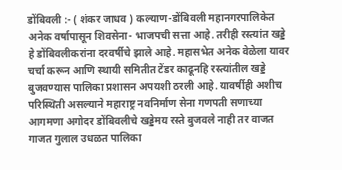डोंबिवली :- ( शंकर जाधव ) कल्याण-डोंबिवली महानगरपालिकेत अनेक वर्षापासून शिवसेना- भाजपची सत्ता आहे. तरीही रस्त्यांत खड्डे हे डोंबिवलीकरांना दरवर्षीचे झाले आहे. महासभेत अनेक वेळेला यावर चर्चा करून आणि स्थायी समितीत टेंडर काढूनहि रस्त्यांतील खड्डे बुजवण्यास पालिका प्रशासन अपयशी ठरली आहे. यावर्षीही अशीच परिस्थिती असल्याने महाराष्ट्र नवनिर्माण सेना गणपती सणाच्या आगमणा अगोदर डोंबिवलीचे खड्डेमय रस्ते बुजवले नाही तर वाजत गाजत गुलाल उधळत पालिका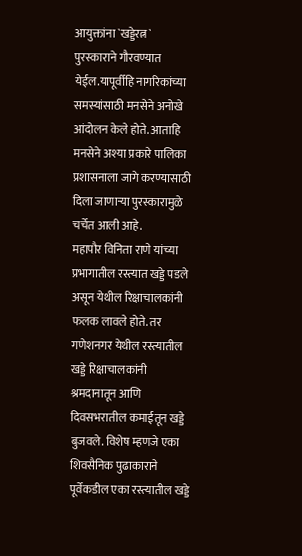आयुक्तांना `खड्डेरत्न` पुरस्काराने गौरवण्यात येईल.यापूर्वीहि नागरिकांच्या समस्यांसाठी मनसेने अनोखे आंदोलन केले होते. आताहि मनसेने अश्या प्रकारे पालिका प्रशासनाला जागे करण्यासाठी दिला जाणाऱ्या पुरस्कारामुळे चर्चेत आली आहे.
महापौर विनिता राणे यांच्या प्रभागातील रस्त्यात खड्डे पडले असून येथील रिक्षाचालकांनी फलक लावले होते. तर गणेशनगर येथील रस्त्यातील खड्डे रिक्षाचालकांनी श्रमदानातून आणि दिवसभरातील कमाईतून खड्डे बुजवले. विशेष म्हणजे एका शिवसैनिक पुढाकाराने पूर्वेकडील एका रस्त्यातील खड्डे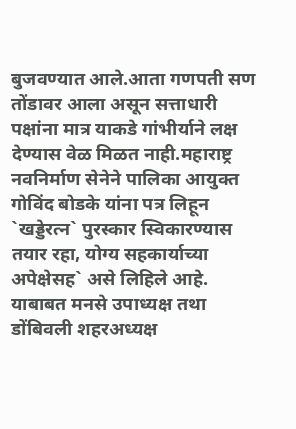बुजवण्यात आले.आता गणपती सण तोंडावर आला असून सत्ताधारी पक्षांना मात्र याकडे गांभीर्याने लक्ष देण्यास वेळ मिळत नाही.महाराष्ट्र नवनिर्माण सेनेने पालिका आयुक्त गोविंद बोडके यांना पत्र लिहून `खड्डेरत्न` पुरस्कार स्विकारण्यास तयार रहा, योग्य सहकार्याच्या अपेक्षेसह` असे लिहिले आहे. याबाबत मनसे उपाध्यक्ष तथा डोंबिवली शहरअध्यक्ष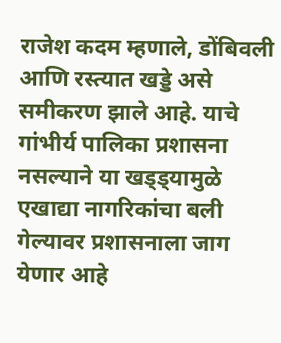राजेश कदम म्हणाले, डोंबिवली आणि रस्त्यात खड्डे असे समीकरण झाले आहे. याचे गांभीर्य पालिका प्रशासना नसल्याने या खड्ड्यामुळे एखाद्या नागरिकांचा बली गेल्यावर प्रशासनाला जाग येणार आहे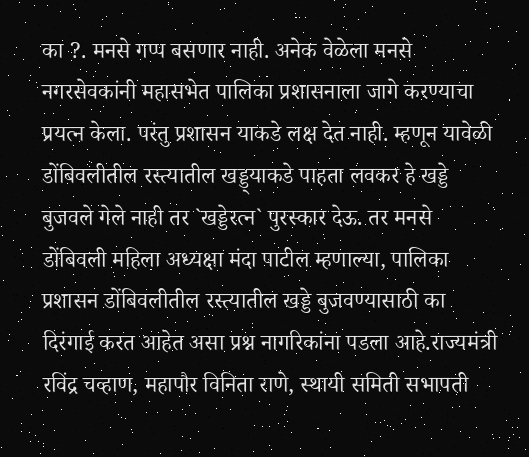का ?. मनसे गप्प बसणार नाही. अनेक वेळेला मनसे नगरसेवकांनी महासभेत पालिका प्रशासनाला जागे करण्याचा प्रयत्न केला. परंतु प्रशासन याकडे लक्ष देत नाही. म्हणून यावेळी डोंबिवलीतील रस्त्यातील खड्ड्याकडे पाहता लवकर हे खड्डे बुजवले गेले नाही तर `खड्डेरत्न` पुरस्कार देऊ. तर मनसे डोंबिवली महिला अध्यक्षा मंदा पाटील म्हणाल्या, पालिका प्रशासन डोंबिवलीतील रस्त्यातील खड्डे बुजवण्यासाठी का दिरंगाई करत आहेत असा प्रश्न नागरिकांना पडला आहे.राज्यमंत्री रविंद्र चव्हाण, महापौर विनिता राणे, स्थायी समिती सभापती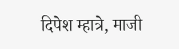दिपेश म्हात्रे, माजी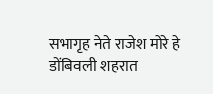सभागृह नेते राजेश मोरे हे डोंबिवली शहरात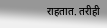राहतात. तरीही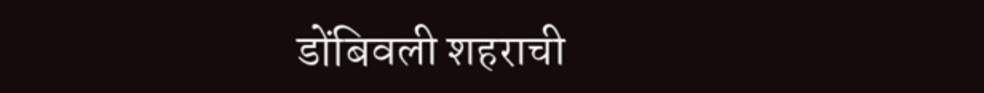डोंबिवली शहराची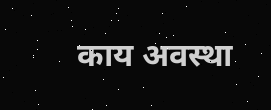काय अवस्था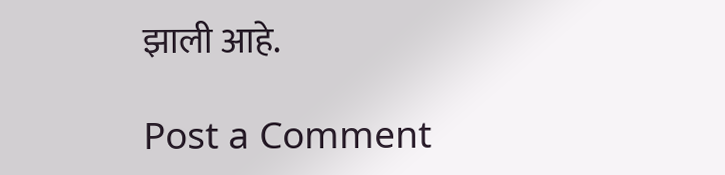झाली आहे.

Post a Comment